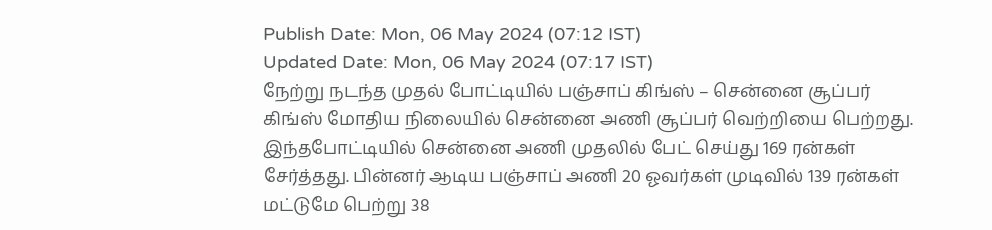Publish Date: Mon, 06 May 2024 (07:12 IST)
Updated Date: Mon, 06 May 2024 (07:17 IST)
நேற்று நடந்த முதல் போட்டியில் பஞ்சாப் கிங்ஸ் – சென்னை சூப்பர் கிங்ஸ் மோதிய நிலையில் சென்னை அணி சூப்பர் வெற்றியை பெற்றது. இந்தபோட்டியில் சென்னை அணி முதலில் பேட் செய்து 169 ரன்கள் சேர்த்தது. பின்னர் ஆடிய பஞ்சாப் அணி 20 ஓவர்கள் முடிவில் 139 ரன்கள் மட்டுமே பெற்று 38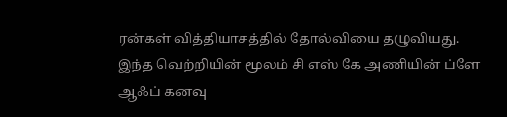ரன்கள் வித்தியாசத்தில் தோல்வியை தழுவியது.
இந்த வெற்றியின் மூலம் சி எஸ் கே அணியின் ப்ளே ஆஃப் கனவு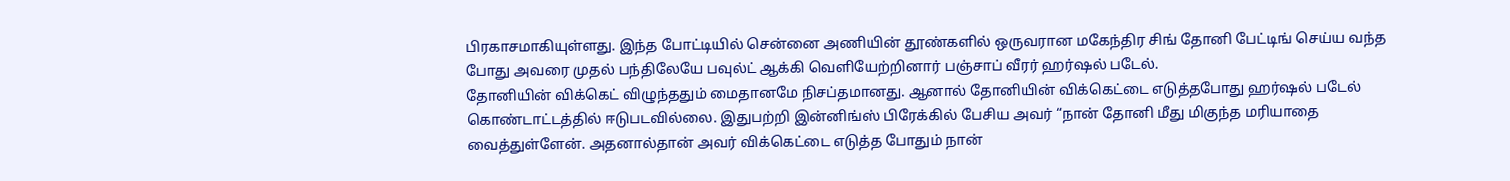பிரகாசமாகியுள்ளது. இந்த போட்டியில் சென்னை அணியின் தூண்களில் ஒருவரான மகேந்திர சிங் தோனி பேட்டிங் செய்ய வந்த போது அவரை முதல் பந்திலேயே பவுல்ட் ஆக்கி வெளியேற்றினார் பஞ்சாப் வீரர் ஹர்ஷல் படேல்.
தோனியின் விக்கெட் விழுந்ததும் மைதானமே நிசப்தமானது. ஆனால் தோனியின் விக்கெட்டை எடுத்தபோது ஹர்ஷல் படேல் கொண்டாட்டத்தில் ஈடுபடவில்லை. இதுபற்றி இன்னிங்ஸ் பிரேக்கில் பேசிய அவர் “நான் தோனி மீது மிகுந்த மரியாதை வைத்துள்ளேன். அதனால்தான் அவர் விக்கெட்டை எடுத்த போதும் நான்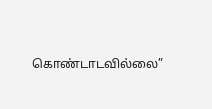கொண்டாடவில்லை”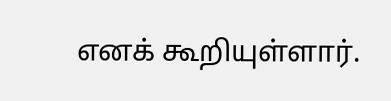எனக் கூறியுள்ளார்.